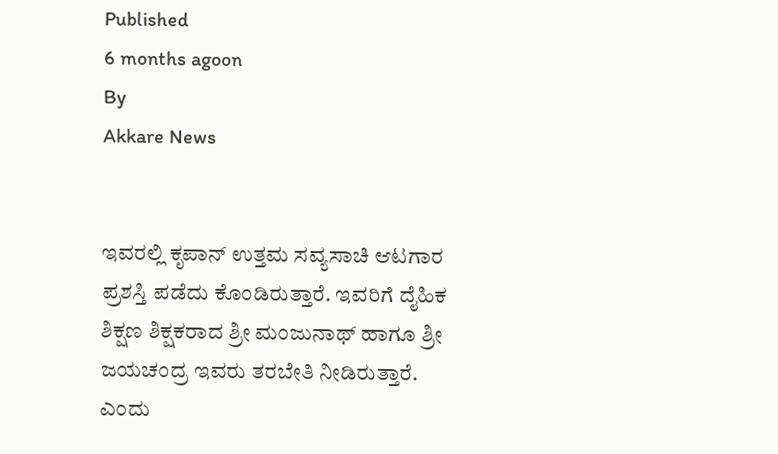Published
6 months agoon
By
Akkare News


ಇವರಲ್ಲಿ ಕೃಪಾನ್ ಉತ್ತಮ ಸವ್ಯಸಾಚಿ ಆಟಗಾರ ಪ್ರಶಸ್ತಿ ಪಡೆದು ಕೊಂಡಿರುತ್ತಾರೆ. ಇವರಿಗೆ ದೈಹಿಕ ಶಿಕ್ಷಣ ಶಿಕ್ಷಕರಾದ ಶ್ರೀ ಮಂಜುನಾಥ್ ಹಾಗೂ ಶ್ರೀ ಜಯಚಂದ್ರ ಇವರು ತರಬೇತಿ ನೀಡಿರುತ್ತಾರೆ.
ಎಂದು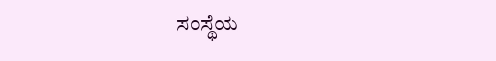ಸಂಸ್ಥೆಯ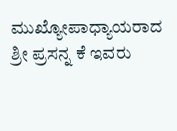ಮುಖ್ಯೋಪಾಧ್ಯಾಯರಾದ ಶ್ರೀ ಪ್ರಸನ್ನ ಕೆ ಇವರು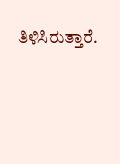ತಿಳಿಸಿರುತ್ತಾರೆ.